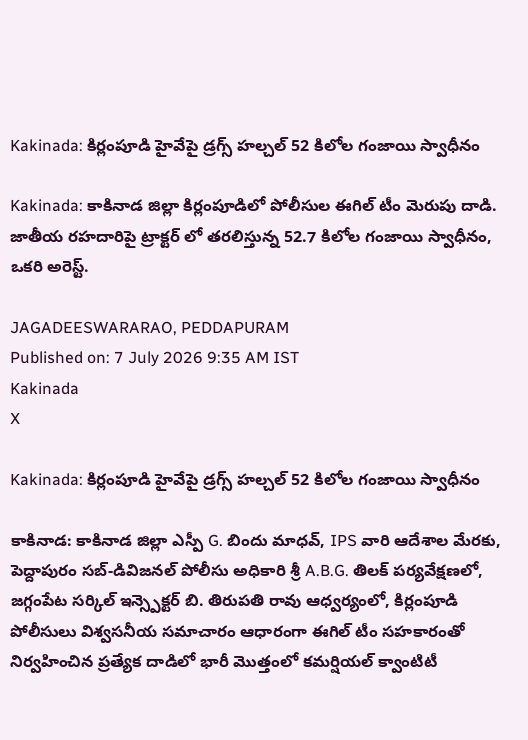Kakinada: కిర్లంపూడి హైవేపై డ్రగ్స్ హల్చల్ 52 కిలోల గంజాయి స్వాధీనం

Kakinada: కాకినాడ జిల్లా కిర్లంపూడిలో పోలీసుల ఈగిల్ టీం మెరుపు దాడి. జాతీయ రహదారిపై ట్రాక్టర్ లో తరలిస్తున్న 52.7 కిలోల గంజాయి స్వాధీనం, ఒకరి అరెస్ట్.

JAGADEESWARARAO, PEDDAPURAM
Published on: 7 July 2026 9:35 AM IST
Kakinada
X

Kakinada: కిర్లంపూడి హైవేపై డ్రగ్స్ హల్చల్ 52 కిలోల గంజాయి స్వాధీనం

కాకినాడ: కాకినాడ జిల్లా ఎస్పీ G. బిందు మాధవ్, IPS వారి ఆదేశాల మేరకు, పెద్దాపురం సబ్-డివిజనల్ పోలీసు అధికారి శ్రీ A.B.G. తిలక్ పర్యవేక్షణలో, జగ్గంపేట సర్కిల్ ఇన్స్పెక్టర్ బి. తిరుపతి రావు ఆధ్వర్యంలో, కిర్లంపూడి పోలీసులు విశ్వసనీయ సమాచారం ఆధారంగా ఈగిల్ టీం సహకారంతో నిర్వహించిన ప్రత్యేక దాడిలో భారీ మొత్తంలో కమర్షియల్ క్వాంటిటీ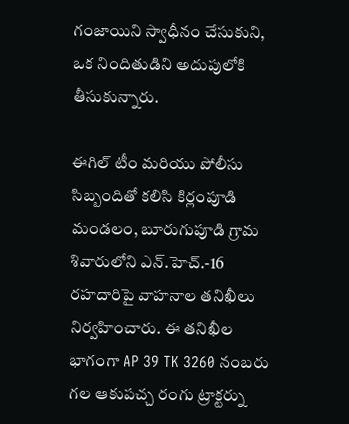గంజాయిని స్వాధీనం చేసుకుని, ఒక నిందితుడిని అదుపులోకి తీసుకున్నారు.

ఈగిల్ టీం మరియు పోలీసు సిబ్బందితో కలిసి కిర్లంపూడి మండలం, బూరుగుపూడి గ్రామ శివారులోని ఎన్.హెచ్.-16 రహదారిపై వాహనాల తనిఖీలు నిర్వహించారు. ఈ తనిఖీల భాగంగా AP 39 TK 3260 నంబరు గల ఆకుపచ్చ రంగు ట్రాక్టర్ను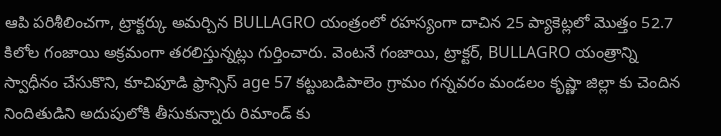ఆపి పరిశీలించగా, ట్రాక్టర్కు అమర్చిన BULLAGRO యంత్రంలో రహస్యంగా దాచిన 25 ప్యాకెట్లలో మొత్తం 52.7 కిలోల గంజాయి అక్రమంగా తరలిస్తున్నట్లు గుర్తించారు. వెంటనే గంజాయి, ట్రాక్టర్, BULLAGRO యంత్రాన్ని స్వాధీనం చేసుకొని, కూచిపూడి ఫ్రాన్సిస్ age 57 కట్టుబడిపాలెం గ్రామం గన్నవరం మండలం కృష్ణా జిల్లా కు చెందిన నిందితుడిని అదుపులోకి తీసుకున్నారు రిమాండ్ కు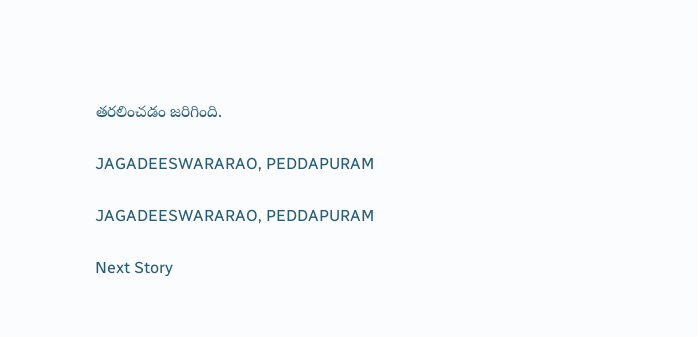తరలించడం జరిగింది.

JAGADEESWARARAO, PEDDAPURAM

JAGADEESWARARAO, PEDDAPURAM

Next Story